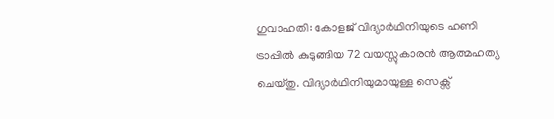ഗുവാഹതി: കോളജ് വിദ്യാർഥിനിയുടെ ഹണി ട്രാപ്പിൽ കുടുങ്ങിയ 72 വയസ്സുകാരൻ ആത്മഹത്യ ചെയ്തു. വിദ്യാർഥിനിയുമായുള്ള സെക്സ്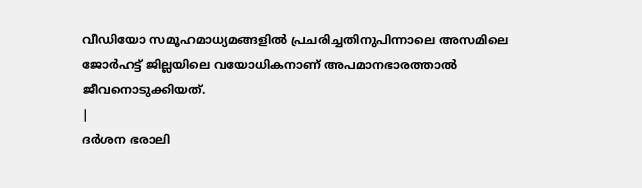വീഡിയോ സമൂഹമാധ്യമങ്ങളിൽ പ്രചരിച്ചതിനുപിന്നാലെ അസമിലെ ജോർഹട്ട് ജില്ലയിലെ വയോധികനാണ് അപമാനഭാരത്താൽ ജീവനൊടുക്കിയത്.
|
ദർശന ഭരാലി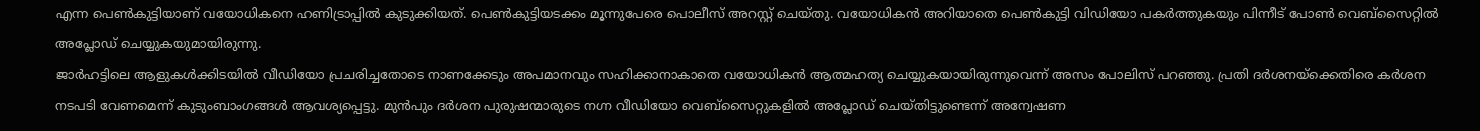എന്ന പെൺകുട്ടിയാണ് വയോധികനെ ഹണിട്രാപ്പിൽ കുടുക്കിയത്. പെൺകുട്ടിയടക്കം മൂന്നുപേരെ പൊലീസ് അറസ്റ്റ് ചെയ്തു. വയോധികൻ അറിയാതെ പെൺകുട്ടി വിഡിയോ പകർത്തുകയും പിന്നീട് പോൺ വെബ്സൈറ്റിൽ അപ്ലോഡ് ചെയ്യുകയുമായിരുന്നു.
ജാർഹട്ടിലെ ആളുകൾക്കിടയിൽ വീഡിയോ പ്രചരിച്ചതോടെ നാണക്കേടും അപമാനവും സഹിക്കാനാകാതെ വയോധികൻ ആത്മഹത്യ ചെയ്യുകയായിരുന്നുവെന്ന് അസം പോലിസ് പറഞ്ഞു. പ്രതി ദർശനയ്ക്കെതിരെ കർശന നടപടി വേണമെന്ന് കുടുംബാംഗങ്ങൾ ആവശ്യപ്പെട്ടു. മുൻപും ദർശന പുരുഷന്മാരുടെ നഗ്ന വീഡിയോ വെബ്സൈറ്റുകളിൽ അപ്ലോഡ് ചെയ്തിട്ടുണ്ടെന്ന് അന്വേഷണ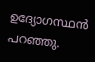ഉദ്യോഗസ്ഥൻ പറഞ്ഞു.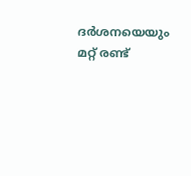ദർശനയെയും മറ്റ് രണ്ട്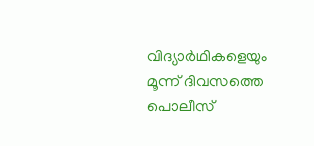വിദ്യാർഥികളെയും മൂന്ന് ദിവസത്തെ പൊലീസ്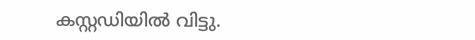കസ്റ്റഡിയിൽ വിട്ടു.